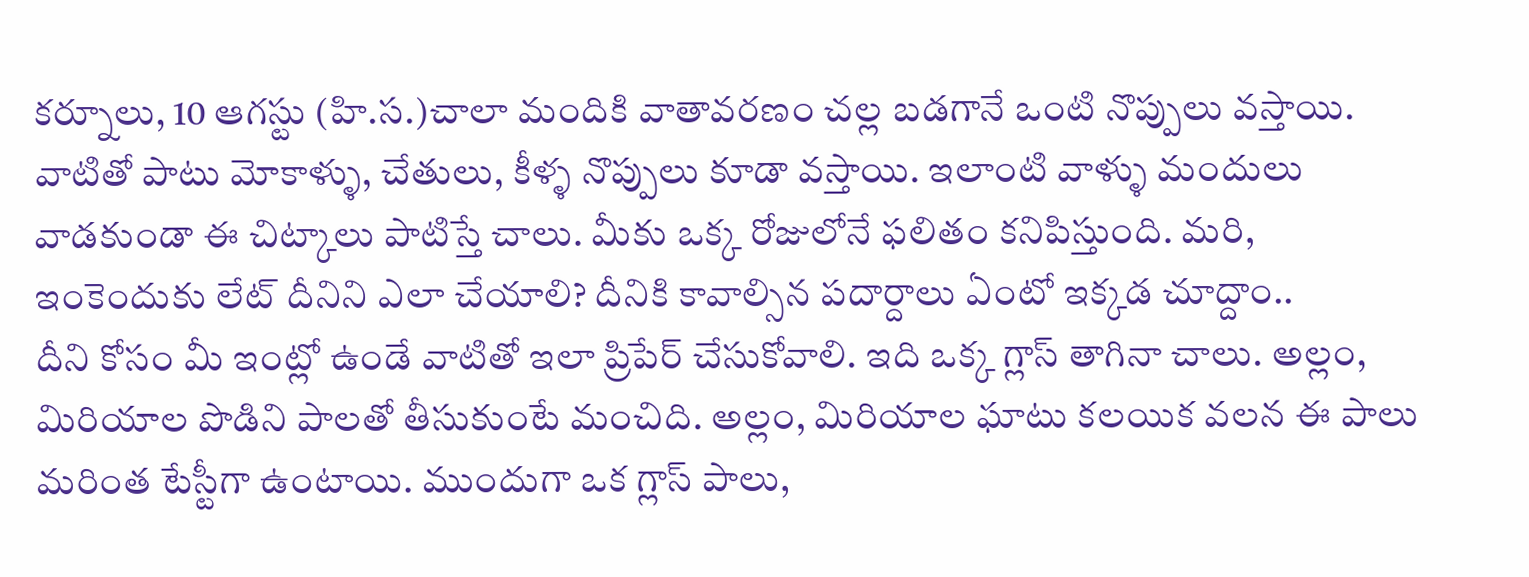కర్నూలు, 10 ఆగస్టు (హి.స.)చాలా మందికి వాతావరణం చల్ల బడగానే ఒంటి నొప్పులు వస్తాయి. వాటితో పాటు మోకాళ్ళు, చేతులు, కీళ్ళ నొప్పులు కూడా వస్తాయి. ఇలాంటి వాళ్ళు మందులు వాడకుండా ఈ చిట్కాలు పాటిస్తే చాలు. మీకు ఒక్క రోజులోనే ఫలితం కనిపిస్తుంది. మరి, ఇంకెందుకు లేట్ దీనిని ఎలా చేయాలి? దీనికి కావాల్సిన పదార్దాలు ఏంటో ఇక్కడ చూద్దాం..
దీని కోసం మీ ఇంట్లో ఉండే వాటితో ఇలా ప్రిపేర్ చేసుకోవాలి. ఇది ఒక్క గ్లాస్ తాగినా చాలు. అల్లం, మిరియాల పొడిని పాలతో తీసుకుంటే మంచిది. అల్లం, మిరియాల ఘాటు కలయిక వలన ఈ పాలు మరింత టేస్టీగా ఉంటాయి. ముందుగా ఒక గ్లాస్ పాలు,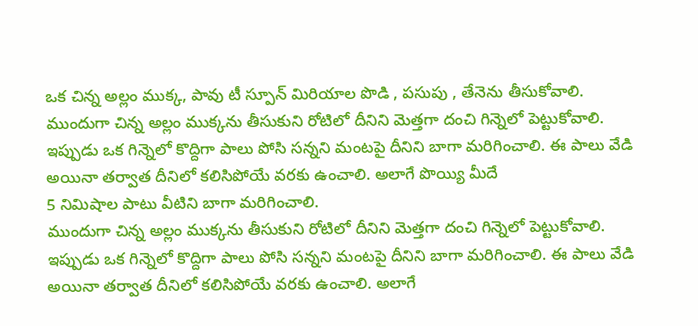ఒక చిన్న అల్లం ముక్క, పావు టీ స్పూన్ మిరియాల పొడి , పసుపు , తేనెను తీసుకోవాలి.
ముందుగా చిన్న అల్లం ముక్కను తీసుకుని రోటిలో దీనిని మెత్తగా దంచి గిన్నెలో పెట్టుకోవాలి. ఇప్పుడు ఒక గిన్నెలో కొద్దిగా పాలు పోసి సన్నని మంటపై దీనిని బాగా మరిగించాలి. ఈ పాలు వేడి అయినా తర్వాత దీనిలో కలిసిపోయే వరకు ఉంచాలి. అలాగే పొయ్యి మీదే
5 నిమిషాల పాటు వీటిని బాగా మరిగించాలి.
ముందుగా చిన్న అల్లం ముక్కను తీసుకుని రోటిలో దీనిని మెత్తగా దంచి గిన్నెలో పెట్టుకోవాలి. ఇప్పుడు ఒక గిన్నెలో కొద్దిగా పాలు పోసి సన్నని మంటపై దీనిని బాగా మరిగించాలి. ఈ పాలు వేడి అయినా తర్వాత దీనిలో కలిసిపోయే వరకు ఉంచాలి. అలాగే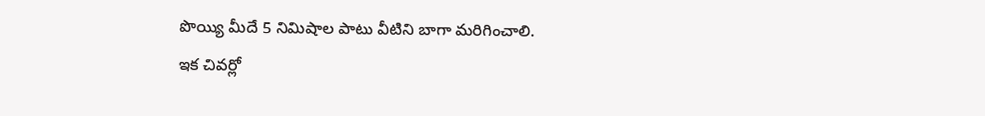పొయ్యి మీదే 5 నిమిషాల పాటు వీటిని బాగా మరిగించాలి.
ఇక చివర్లో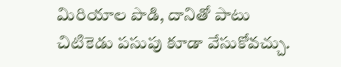మిరియాల పొడి, దానితో పాటు చిటికెడు పసుపు కూడా వేసుకోవచ్చు.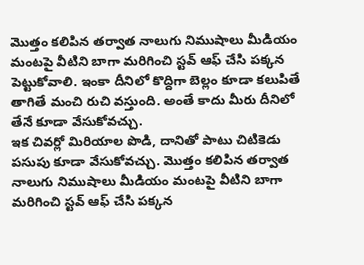మొత్తం కలిపిన తర్వాత నాలుగు నిముషాలు మీడియం మంటపై వీటిని బాగా మరిగించి స్టవ్ ఆఫ్ చేసి పక్కన పెట్టుకోవాలి. ఇంకా దీనిలో కొద్దిగా బెల్లం కూడా కలుపితే తాగితే మంచి రుచి వస్తుంది. అంతే కాదు మీరు దీనిలో తేనే కూడా వేసుకోవచ్చు.
ఇక చివర్లో మిరియాల పొడి, దానితో పాటు చిటికెడు పసుపు కూడా వేసుకోవచ్చు. మొత్తం కలిపిన తర్వాత నాలుగు నిముషాలు మీడియం మంటపై వీటిని బాగా మరిగించి స్టవ్ ఆఫ్ చేసి పక్కన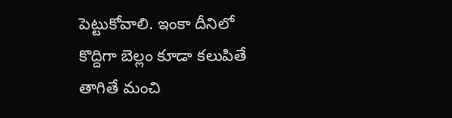పెట్టుకోవాలి. ఇంకా దీనిలో కొద్దిగా బెల్లం కూడా కలుపితే తాగితే మంచి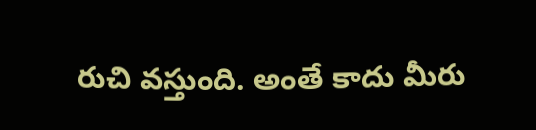రుచి వస్తుంది. అంతే కాదు మీరు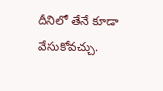దీనిలో తేనే కూడా వేసుకోవచ్చు.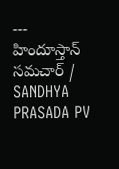---
హిందూస్తాన్ సమచార్ / SANDHYA PRASADA PV